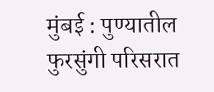मुंबई : पुण्यातील फुरसुंगी परिसरात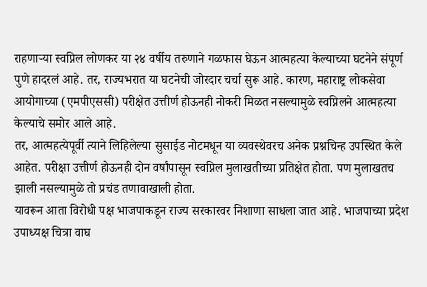राहणाऱ्या स्वप्निल लोणकर या २४ वर्षीय तरुणाने गळफास घेऊन आत्महत्या केल्याच्या घटनेने संपूर्ण पुणे हादरलं आहे. तर, राज्यभरात या घटनेची जोरदार चर्चा सुरू आहे. कारण, महाराष्ट्र लोकसेवा आयोगाच्या (एमपीएससी) परीक्षेत उत्तीर्ण होऊनही नोकरी मिळत नसल्यामुळे स्वप्निलने आत्महत्या केल्याचे समोर आले आहे.
तर, आत्महत्येपूर्वी त्याने लिहिलेल्या सुसाईड नोटमधून या व्यवस्थेवरच अनेक प्रश्नचिन्ह उपस्थित केले आहेत. परीक्षा उत्तीर्ण होऊनही दोन वर्षांपासून स्वप्निल मुलाखतीच्या प्रतिक्षेत होता. पण मुलाखतच झाली नसल्यामुळे तो प्रचंड तणावाखाली होता.
यावरून आता विरोधी पक्ष भाजपाकडून राज्य सरकारवर निशाणा साधला जात आहे. भाजपाच्या प्रदेश उपाध्यक्ष चित्रा वाघ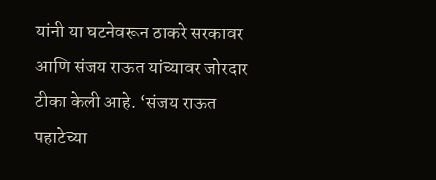यांनी या घटनेवरून ठाकरे सरकावर आणि संजय राऊत यांच्यावर जोरदार टीका केली आहे. ‘संजय राऊत पहाटेच्या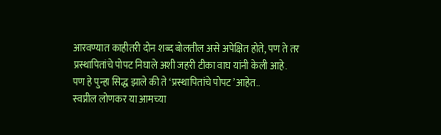आरवण्यात काहीतरी दोन शब्द बोलतील असे अपेक्षित होते, पण ते तर प्रस्थापितांचे पोपट निघाले अशी जहरी टीका वाघ यांनी केली आहे.
पण हे पुन्हा सिद्ध झाले की ते ‘प्रस्थापितांचे पोपट’आहेत..
स्वप्नील लोणकर या आमच्या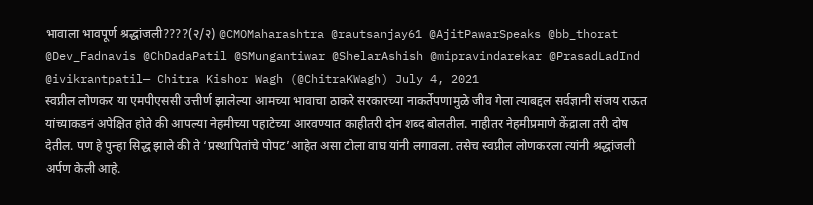भावाला भावपूर्ण श्रद्धांजली????(२/२) @CMOMaharashtra @rautsanjay61 @AjitPawarSpeaks @bb_thorat @Dev_Fadnavis @ChDadaPatil @SMungantiwar @ShelarAshish @mipravindarekar @PrasadLadInd @ivikrantpatil— Chitra Kishor Wagh (@ChitraKWagh) July 4, 2021
स्वप्नील लोणकर या एमपीएससी उत्तीर्ण झालेल्या आमच्या भावाचा ठाकरे सरकारच्या नाकर्तेपणामुळे जीव गेला त्याबद्दल सर्वज्ञानी संजय राऊत यांच्याकडनं अपेक्षित होते की आपल्या नेहमीच्या पहाटेच्या आरवण्यात काहीतरी दोन शब्द बोलतील. नाहीतर नेहमीप्रमाणे केंद्राला तरी दोष देतील. पण हे पुन्हा सिद्ध झाले की ते ‘प्रस्थापितांचे पोपट’आहेत असा टोला वाघ यांनी लगावला. तसेच स्वप्नील लोणकरला त्यांनी श्रद्धांजली अर्पण केली आहे.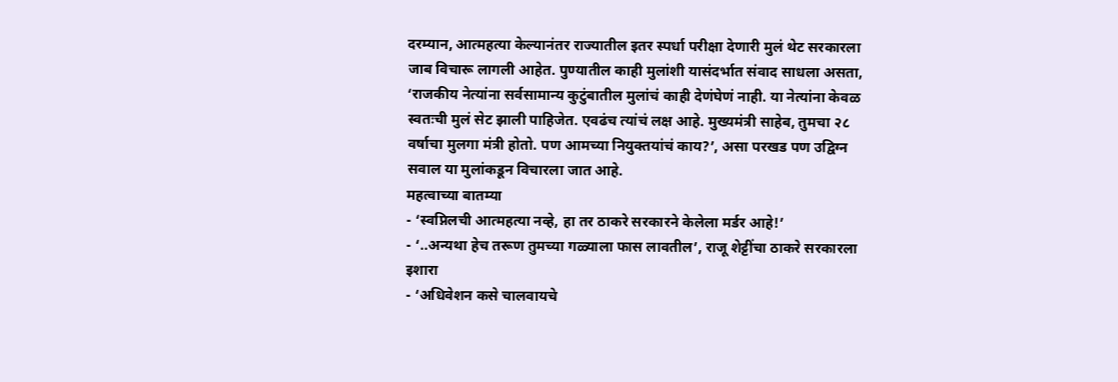दरम्यान, आत्महत्या केल्यानंतर राज्यातील इतर स्पर्धा परीक्षा देणारी मुलं थेट सरकारला जाब विचारू लागली आहेत. पुण्यातील काही मुलांशी यासंदर्भात संवाद साधला असता, ‘राजकीय नेत्यांना सर्वसामान्य कुटुंबातील मुलांचं काही देणंघेणं नाही. या नेत्यांना केवळ स्वतःची मुलं सेट झाली पाहिजेत. एवढंच त्यांचं लक्ष आहे. मुख्यमंत्री साहेब, तुमचा २८ वर्षाचा मुलगा मंत्री होतो. पण आमच्या नियुक्तयांचं काय?’, असा परखड पण उद्विग्न सवाल या मुलांकडून विचारला जात आहे.
महत्वाच्या बातम्या
- ‘स्वप्निलची आत्महत्या नव्हे, हा तर ठाकरे सरकारने केलेला मर्डर आहे!’
- ‘..अन्यथा हेच तरूण तुमच्या गळ्याला फास लावतील’, राजू शेट्टींचा ठाकरे सरकारला इशारा
- ‘अधिवेशन कसे चालवायचे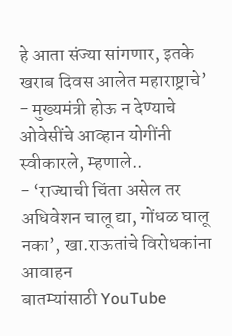हे आता संज्या सांगणार, इतके खराब दिवस आलेत महाराष्ट्राचे’
- मुख्यमंत्री होऊ न देण्याचे ओवेसींचे आव्हान योगींनी स्वीकारले, म्हणाले..
- ‘राज्याची चिंता असेल तर अधिवेशन चालू द्या, गोंधळ घालू नका’, खा.राऊतांचे विरोधकांना आवाहन
बातम्यांसाठी YouTube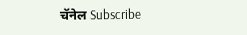चॅनेल Subscribe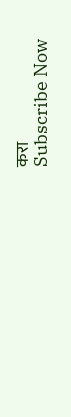करा
Subscribe Now